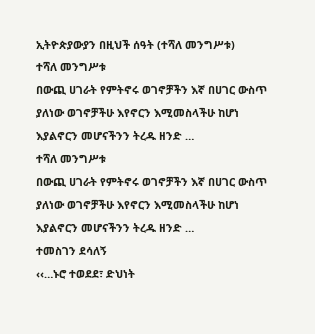ኢትዮጵያውያን በዚህች ሰዓት (ተሻለ መንግሥቱ)
ተሻለ መንግሥቱ
በውጪ ሀገራት የምትኖሩ ወገኖቻችን እኛ በሀገር ውስጥ ያለነው ወገኖቻችሁ እየኖርን እሚመስላችሁ ከሆነ እያልኖርን መሆናችንን ትረዱ ዘንድ …
ተሻለ መንግሥቱ
በውጪ ሀገራት የምትኖሩ ወገኖቻችን እኛ በሀገር ውስጥ ያለነው ወገኖቻችሁ እየኖርን እሚመስላችሁ ከሆነ እያልኖርን መሆናችንን ትረዱ ዘንድ …
ተመስገን ደሳለኝ
‹‹…ኑሮ ተወደደ፣ ድህነት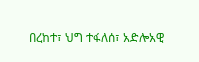በረከተ፣ ህግ ተፋለሰ፣ አድሎአዊ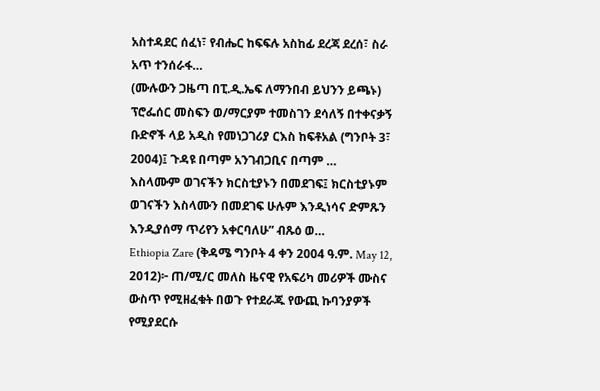አስተዳደር ሰፈነ፣ የብሔር ከፍፍሉ አስከፊ ደረጃ ደረሰ፣ ስራ አጥ ተንሰራፋ…
(ሙሉውን ጋዜጣ በፒ.ዲ.ኤፍ ለማንበብ ይህንን ይጫኑ)
ፕሮፌሰር መስፍን ወ/ማርያም ተመስገን ደሳለኝ በተቀናቃኝ ቡድኖች ላይ አዲስ የመነጋገሪያ ርእስ ከፍቶአል (ግንቦት 3፣ 2004)፤ ጉዳዩ በጣም አንገብጋቢና በጣም …
እስላሙም ወገናችን ክርስቲያኑን በመደገፍ፤ ክርስቲያኑም ወገናችን እስላሙን በመደገፍ ሁሉም እንዲነሳና ድምጹን እንዲያሰማ ጥሪየን አቀርባለሁ” ብጹዕ ወ…
Ethiopia Zare (ቅዳሜ ግንቦት 4 ቀን 2004 ዓ.ም. May 12, 2012)፦ ጠ/ሚ/ር መለስ ዜናዊ የአፍሪካ መሪዎች ሙስና ውስጥ የሚዘፈቁት በወጉ የተደራጁ የውጪ ኩባንያዎች የሚያደርሱ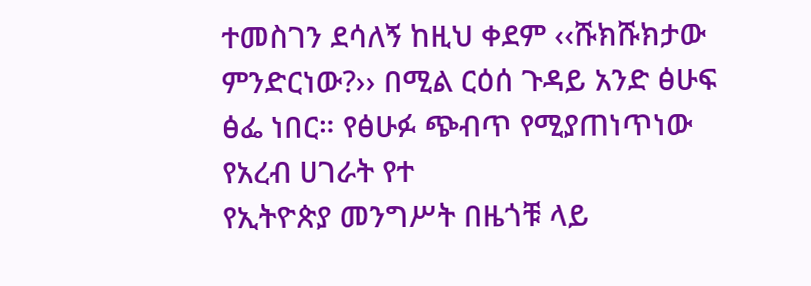ተመስገን ደሳለኝ ከዚህ ቀደም ‹‹ሹክሹክታው ምንድርነው?›› በሚል ርዕሰ ጉዳይ አንድ ፅሁፍ ፅፌ ነበር። የፅሁፉ ጭብጥ የሚያጠነጥነው የአረብ ሀገራት የተ
የኢትዮጵያ መንግሥት በዜጎቹ ላይ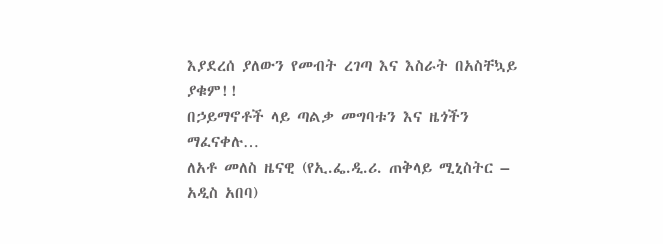እያደረሰ ያለውን የመብት ረገጣ እና እስራት በአስቸኳይ ያቁም!!
በኃይማኖቶች ላይ ጣልቃ መግባቱን እና ዜጎችን ማፈናቀሉ…
ለአቶ መለስ ዜናዊ (የኢ.ፌ.ዲ.ሪ. ጠቅላይ ሚኒስትር – አዲስ አበባ)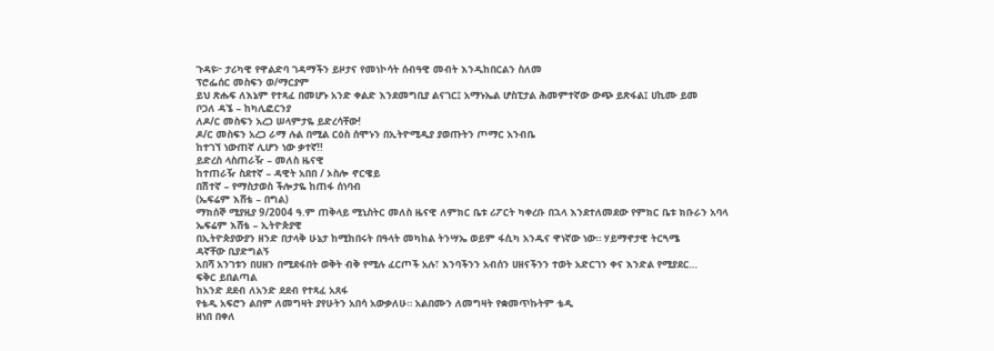ጉዳዩ፦ ታሪካዊ የዋልድባ ገዳማችን ይዞታና የመነኮሳት ሰብዓዊ መብት እንዲከበርልን ስለመ
ፕሮፌሰር መስፍን ወ/ማርያም
ይህ ጽሑፍ ለእኔም የተጻፈ በመሆኑ አንድ ቀልድ እንደመግቢያ ልናገር፤ አማኑኤል ሆስፒታል ሕመምተኛው ውጭ ይጽፋል፤ ሀኪሙ ይመ
ቦጋለ ዳኜ – ከካሊፎርንያ
ለዶ/ር መስፍን አረጋ ሠላምታዬ ይድረሳቸው!
ዶ/ር መስፍን አረጋ ራማ ሉል በሚል ርዕስ ሰሞኑን በኢትዮሚዲያ ያወጡትን ጦማር አንብቤ
ከተገኘ ነውጠኛ ሊሆን ነው ቃተኛ!!
ይድረስ ላስጠራዥ – መለስ ዜናዊ
ከተጠራዥ ስደተኛ – ዳዊት አበበ / ኦስሎ ኖርዌይ
በሽተኛ – የማስታወስ ችሎታዬ ከጠፋ ሰነባብ
(ኤፍሬም እሸቴ – በግል)
ማክሰኞ ሚያዚያ 9/2004 ዓ.ም ጠቅላይ ሚኒስትር መለስ ዜናዊ ለምክር ቤቱ ሪፖርት ካቀረቡ በኋላ እንደተለመደው የምክር ቤቱ ክቡራን አባላ
ኤፍሬም እሸቴ – ኢትዮጵያዊ
በኢትዮጵያውያን ዘንድ በታላቅ ሁኔታ ከሚከበሩት በዓላት መካከል ትንሣኤ ወይም ፋሲካ አንዱና ዋነኛው ነው። ሃይማኖታዊ ትርጓሜ
ዳኛቸው ቢያድግልኝ
አበሻ አንገቱን በሀዘን በሚደፋበት ወቅት ብቅ የሚሉ ፈርጦች አሉ፣ እንባችንን አብሰን ሀዘናችንን ተወት አድርገን ቀና እንድል የሚያደር…
ፍቅር ይበልጣል
ከአንድ ደደብ ለአንድ ደደብ የተጻፈ አጸፋ
የቴዲ አፍሮን ልበም ለመግዛት ያየሁትን አበሳ አውቃለሁ። አልበሙን ለመግዛት የቋመጥኩትም ቴዲ
ዘነበ በቀለ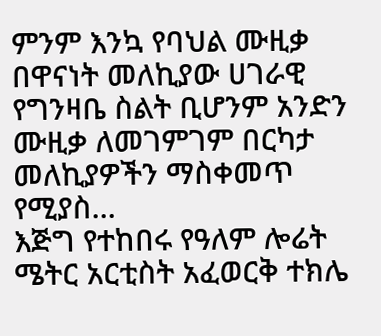ምንም እንኳ የባህል ሙዚቃ በዋናነት መለኪያው ሀገራዊ የግንዛቤ ስልት ቢሆንም አንድን ሙዚቃ ለመገምገም በርካታ መለኪያዎችን ማስቀመጥ የሚያስ…
እጅግ የተከበሩ የዓለም ሎሬት ሜትር አርቲስት አፈወርቅ ተክሌ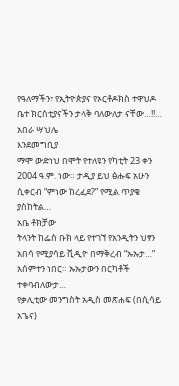የዓለማችን፣ የኢትዮጵያና የኦርቶዶክስ ተዋህዶ ቤተ ክርስቲያናችን ታላቅ ባለውለታ ናቸው…!!…
አበራ ሣህሌ
እንደመግቢያ
ማሞ ውድነህ በሞት የተለዩን የካቲት 23 ቀን 2004 ዓ.ም. ነው። ታዲያ ይህ ፅሑፍ አሁን ሲቀርብ “ምነው ከረፈደ?” የሚል ጥያቄ ያስከትል…
አቤ ቶክቻው
ትላንት ከፌስ ቡክ ላይ የተገኘ የአንዲትን ህፃን አበሳ የሚያሳይ ቪዲዮ በማቅረብ “ኡኡታ…” አሰምተን ነበር። ኡኡታውን በርካቶች ተቀባብለውታ…
የቃሊቲው መንግስት አዲስ መጽሐፍ (በሲሳይ አጌና)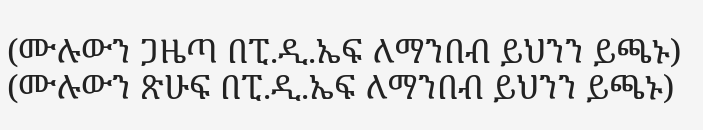(ሙሉውን ጋዜጣ በፒ.ዲ.ኤፍ ለማንበብ ይህንን ይጫኑ)
(ሙሉውን ጽሁፍ በፒ.ዲ.ኤፍ ለማንበብ ይህንን ይጫኑ)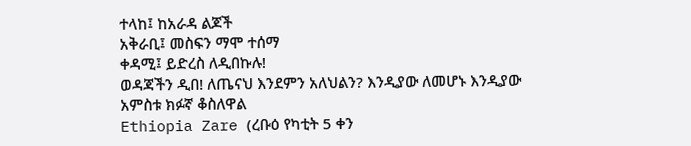ተላከ፤ ከአራዳ ልጆች
አቅራቢ፤ መስፍን ማሞ ተሰማ
ቀዳሚ፤ ይድረስ ለዲበኩሉ!
ወዳጃችን ዲበ! ለጤናህ እንደምን አለህልን? እንዲያው ለመሆኑ እንዲያው
አምስቱ ክፉኛ ቆስለዋል
Ethiopia Zare (ረቡዕ የካቲት 5 ቀን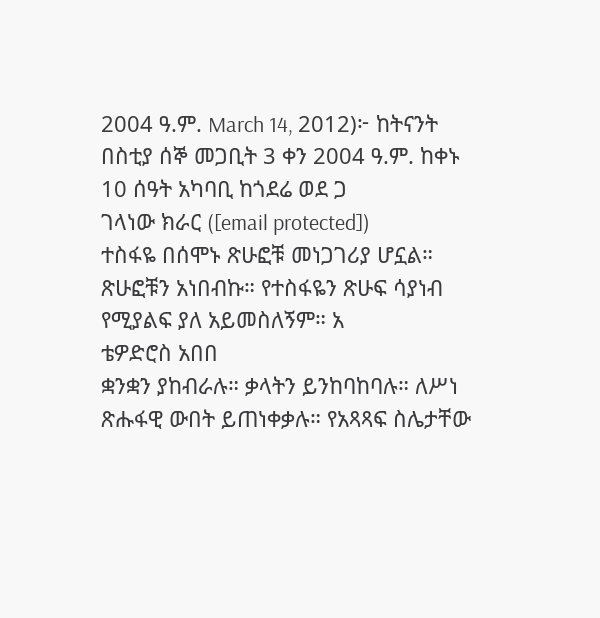2004 ዓ.ም. March 14, 2012)፦ ከትናንት በስቲያ ሰኞ መጋቢት 3 ቀን 2004 ዓ.ም. ከቀኑ 10 ሰዓት አካባቢ ከጎደሬ ወደ ጋ
ገላነው ክራር ([email protected])
ተስፋዬ በሰሞኑ ጽሁፎቹ መነጋገሪያ ሆኗል። ጽሁፎቹን አነበብኩ። የተስፋዬን ጽሁፍ ሳያነብ የሚያልፍ ያለ አይመስለኝም። አ
ቴዎድሮስ አበበ
ቋንቋን ያከብራሉ። ቃላትን ይንከባከባሉ። ለሥነ ጽሑፋዊ ውበት ይጠነቀቃሉ። የአጻጻፍ ስሌታቸው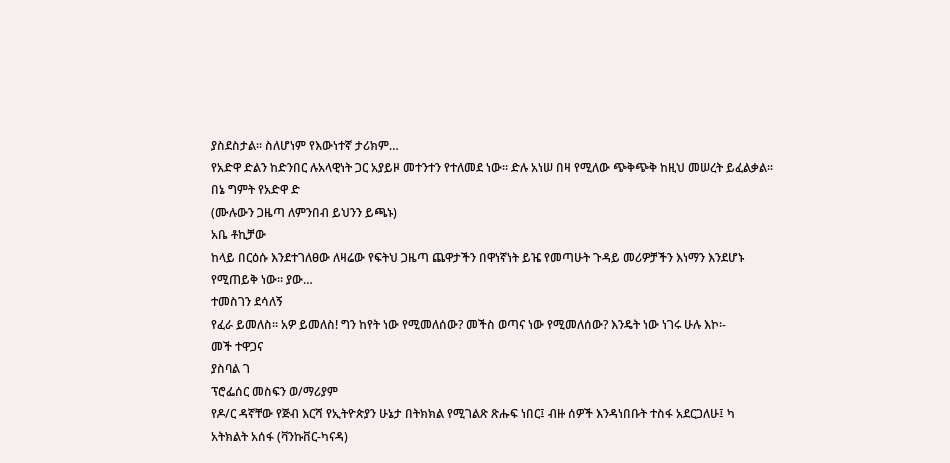ያስደስታል። ስለሆነም የእውነተኛ ታሪክም…
የአድዋ ድልን ከድንበር ሉአላዊነት ጋር አያይዞ መተንተን የተለመደ ነው፡፡ ድሉ አነሠ በዛ የሚለው ጭቅጭቅ ከዚህ መሠረት ይፈልቃል፡፡ በኔ ግምት የአድዋ ድ
(ሙሉውን ጋዜጣ ለምንበብ ይህንን ይጫኑ)
አቤ ቶኪቻው
ከላይ በርዕሱ እንደተገለፀው ለዛሬው የፍትህ ጋዜጣ ጨዋታችን በዋነኛነት ይዤ የመጣሁት ጉዳይ መሪዎቻችን እነማን እንደሆኑ የሚጠይቅ ነው። ያው…
ተመስገን ደሳለኝ
የፈራ ይመለስ። አዎ ይመለስ! ግን ከየት ነው የሚመለሰው? መችስ ወጣና ነው የሚመለሰው? እንዴት ነው ነገሩ ሁሉ እኮ፡-
መች ተዋጋና
ያስባል ገ
ፕሮፌሰር መስፍን ወ/ማሪያም
የዶ/ር ዳኛቸው የጅብ እርሻ የኢትዮጵያን ሁኔታ በትክክል የሚገልጽ ጽሑፍ ነበር፤ ብዙ ሰዎች እንዳነበቡት ተስፋ አደርጋለሁ፤ ካ
አትክልት አሰፋ (ቫንኩቨር-ካናዳ)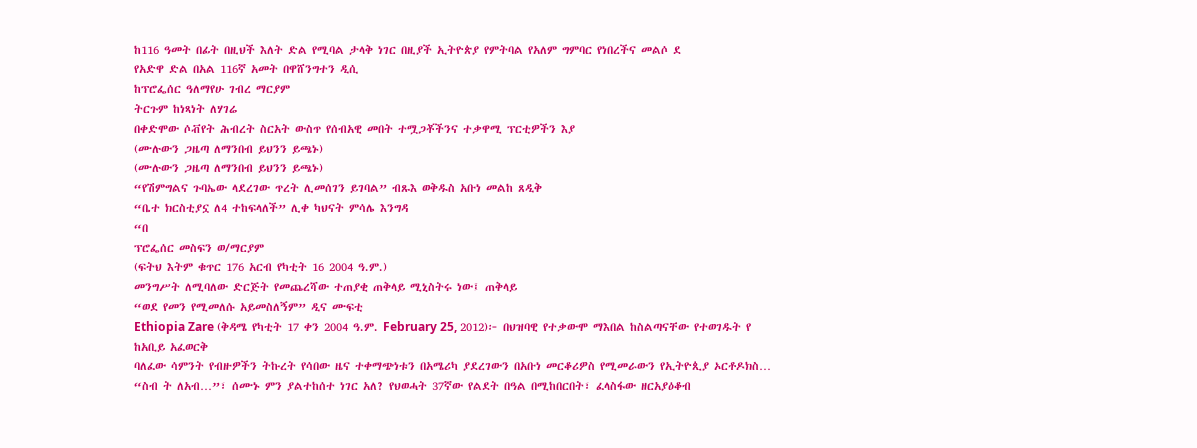ከ116 ዓመት በፊት በዚህች እለት ድል የሚባል ታላቅ ነገር በዚያች ኢትዮጵያ የምትባል የአለም ግምባር የነበረችና መልሶ ደ
የአድዋ ድል በአል 116ኛ አመት በዋሸንግተን ዲሲ
ከፕሮፌሰር ዓለማየሁ ገብረ ማርያም
ትርጉም ከነጻነት ለሃገሬ
በቀድሞው ሶቭየት ሕብረት ስርአት ውስጥ የሰብአዊ መበት ተሟጋቾችንና ተቃዋሚ ፕርቲዎችን እያ
(ሙሉውን ጋዜጣ ለማንበብ ይህንን ይጫኑ)
(ሙሉውን ጋዜጣ ለማንበብ ይህንን ይጫኑ)
“የሽምግልና ጉባኤው ላደረገው ጥረት ሊመሰገን ይገባል” ብጹእ ወቅዱስ አቡነ መልከ ጸዲቅ
“ቤተ ክርስቲያኗ ለ4 ተከፍላለች” ሊቀ ካህናት ምሳሌ እንግዳ
“በ
ፕሮፌሰር መስፍን ወ/ማርያም
(ፍትህ እትም ቁጥር 176 አርብ የካቲት 16 2004 ዓ.ም.)
መንግሥት ለሚባለው ድርጅት የመጨረሻው ተጠያቂ ጠቅላይ ሚኒስትሩ ነው፤ ጠቅላይ
“ወደ የመን የሚመለሱ አይመስለኝም” ዲና ሙፍቲ
Ethiopia Zare (ቅዳሜ የካቲት 17 ቀን 2004 ዓ.ም. February 25, 2012)፦ በህዝባዊ የተቃውሞ ማእበል ከስልጣናቸው የተወገዱት የ
ከአቢይ አፈወርቅ
ባለፈው ሳምንት የብዙዎችን ትኩረት የሳበው ዜና ተቀማጭነቱን በአሜሪካ ያደረገውን በአቡነ መርቆሪዎስ የሚመራውን የኢትዮጲያ ኦርቶዶክስ…
“ስብ ት ለአብ…”፣ ሰሙኑ ምን ያልተከሰተ ነገር አለ? የህወሓት 37ኛው የልደት በዓል በሚከበርበት፣ ፈላስፋው ዘርአያዕቆብ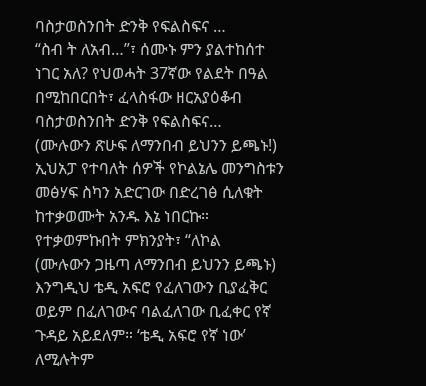ባስታወስንበት ድንቅ የፍልስፍና …
“ስብ ት ለአብ…”፣ ሰሙኑ ምን ያልተከሰተ ነገር አለ? የህወሓት 37ኛው የልደት በዓል በሚከበርበት፣ ፈላስፋው ዘርአያዕቆብ ባስታወስንበት ድንቅ የፍልስፍና…
(ሙሉውን ጽሁፍ ለማንበብ ይህንን ይጫኑ!)
ኢህአፓ የተባለት ሰዎች የኮልኔሌ መንግስቱን መፅሃፍ ስካን አድርገው በድረገፅ ሲለቁት ከተቃወሙት አንዱ እኔ ነበርኩ። የተቃወምኩበት ምክንያት፣ “ለኮል
(ሙሉውን ጋዜጣ ለማንበብ ይህንን ይጫኑ)
እንግዲህ ቴዲ አፍሮ የፈለገውን ቢያፈቅር ወይም በፈለገውና ባልፈለገው ቢፈቀር የኛ ጉዳይ አይደለም። ‘ቴዲ አፍሮ የኛ ነው’ ለሚሉትም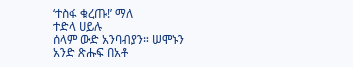‘ተስፋ ቁረጡ!’ ማለ
ተድላ ሀይሉ
ሰላም ውድ አንባብያን። ሠሞኑን አንድ ጽሑፍ በአቶ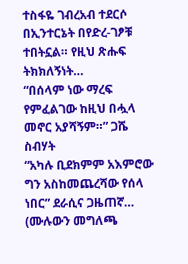ተስፋዬ ገብረአብ ተደርሶ በኢንተርኔት በየድረ-ገፆቹ ተበትኗል። የዚህ ጽሑፍ ትክክለኝነት…
“በሰላም ነው ማረፍ የምፈልገው ከዚህ በሗላ መኖር አያሻኝም።” ጋሼ ስብሃት
“አካሉ ቢደክምም አእምሮው ግን አስከመጨረሻው የሰላ ነበር” ደራሲና ጋዜጠኛ…
(ሙሉውን መግለጫ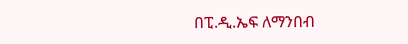በፒ.ዲ.ኤፍ ለማንበብ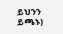ይህንን ይጫኑ)